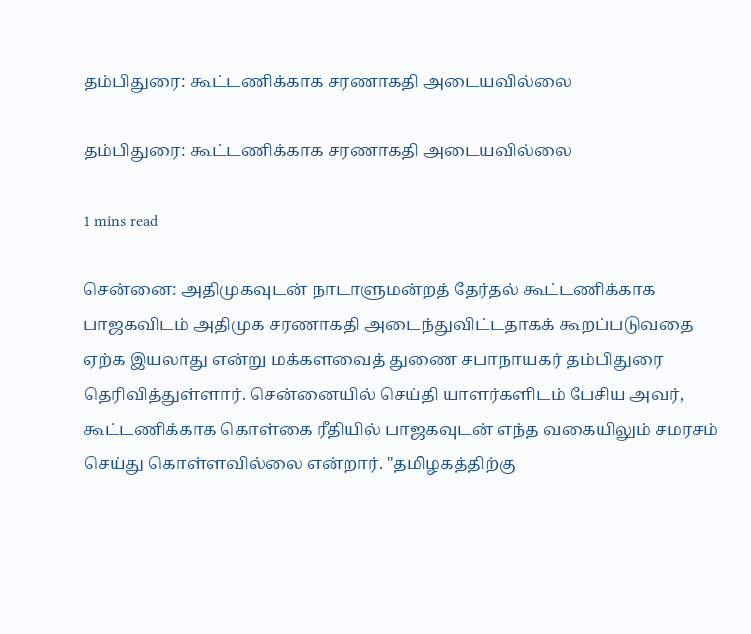தம்பிதுரை: கூட்டணிக்காக சரணாகதி அடையவில்லை

தம்பிதுரை: கூட்டணிக்காக சரணாகதி அடையவில்லை

1 mins read

சென்னை: அதிமுகவுடன் நாடாளுமன்றத் தேர்தல் கூட்டணிக்காக பாஜகவிடம் அதிமுக சரணாகதி அடைந்துவிட்டதாகக் கூறப்படுவதை ஏற்க இயலாது என்று மக்களவைத் துணை சபாநாயகர் தம்பிதுரை தெரிவித்துள்ளார். சென்னையில் செய்தி யாளர்களிடம் பேசிய அவர், கூட்டணிக்காக கொள்கை ரீதியில் பாஜகவுடன் எந்த வகையிலும் சமரசம் செய்து கொள்ளவில்லை என்றார். "தமிழகத்திற்கு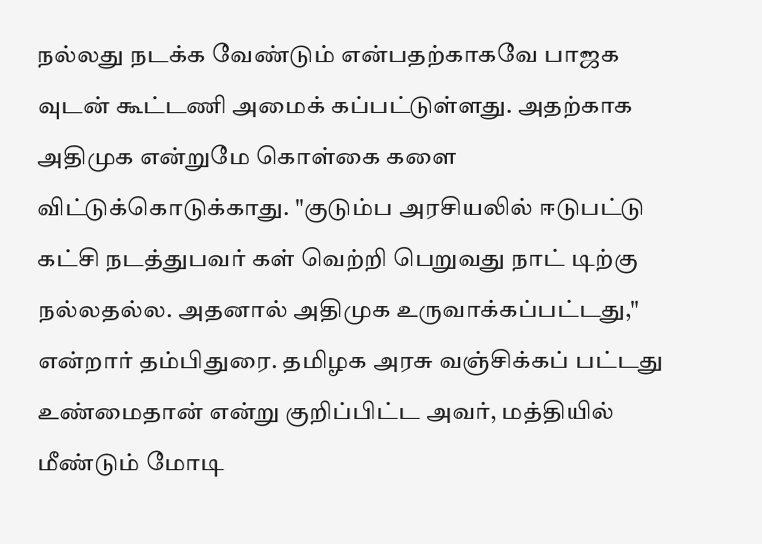நல்லது நடக்க வேண்டும் என்பதற்காகவே பாஜக வுடன் கூட்டணி அமைக் கப்பட்டுள்ளது. அதற்காக அதிமுக என்றுமே கொள்கை களை விட்டுக்கொடுக்காது. "குடும்ப அரசியலில் ஈடுபட்டு கட்சி நடத்துபவர் கள் வெற்றி பெறுவது நாட் டிற்கு நல்லதல்ல. அதனால் அதிமுக உருவாக்கப்பட்டது," என்றார் தம்பிதுரை. தமிழக அரசு வஞ்சிக்கப் பட்டது உண்மைதான் என்று குறிப்பிட்ட அவர், மத்தியில் மீண்டும் மோடி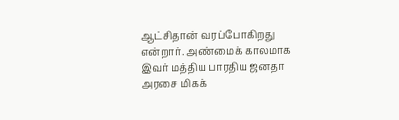ஆட்சிதான் வரப்போகிறது என்றார். அண்மைக் காலமாக இவர் மத்திய பாரதிய ஜனதா அரசை மிகக்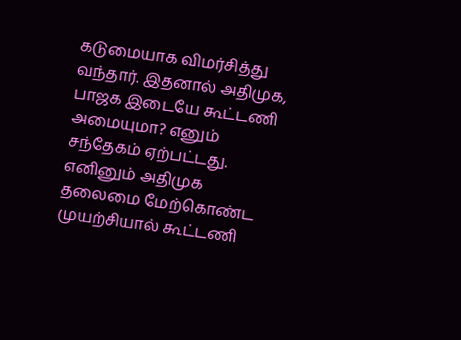கடுமையாக விமர்சித்து வந்தார். இதனால் அதிமுக, பாஜக இடையே கூட்டணி அமையுமா? எனும் சந்தேகம் ஏற்பட்டது. எனினும் அதிமுக தலைமை மேற்கொண்ட முயற்சியால் கூட்டணி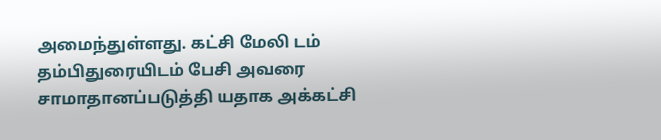அமைந்துள்ளது. கட்சி மேலி டம் தம்பிதுரையிடம் பேசி அவரை சாமாதானப்படுத்தி யதாக அக்கட்சி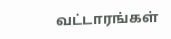வட்டாரங்கள்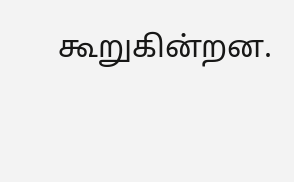கூறுகின்றன.